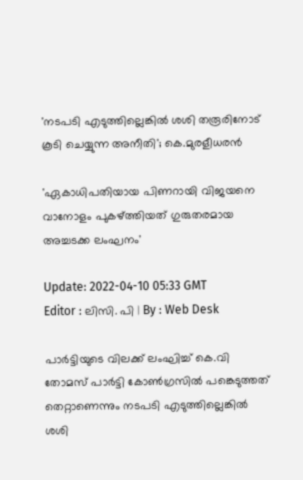'നടപടി എടുത്തില്ലെങ്കിൽ ശശി തരൂരിനോട് കൂടി ചെയ്യുന്ന അനീതി'; കെ.മുരളീധരൻ

'ഏകാധിപതിയായ പിണറായി വിജയനെ വാനോളം പുകഴ്ത്തിയത് ഗുരുതരമായ അച്ചടക്ക ലംഘനം'

Update: 2022-04-10 05:33 GMT
Editor : ലിസി. പി | By : Web Desk

പാർട്ടിയുടെ വിലക്ക് ലംഘിച്ച് കെ.വി തോമസ് പാർട്ടി കോൺഗ്രസിൽ പങ്കെടുത്തത് തെറ്റാണെന്നും നടപടി എടുത്തില്ലെങ്കിൽ ശശി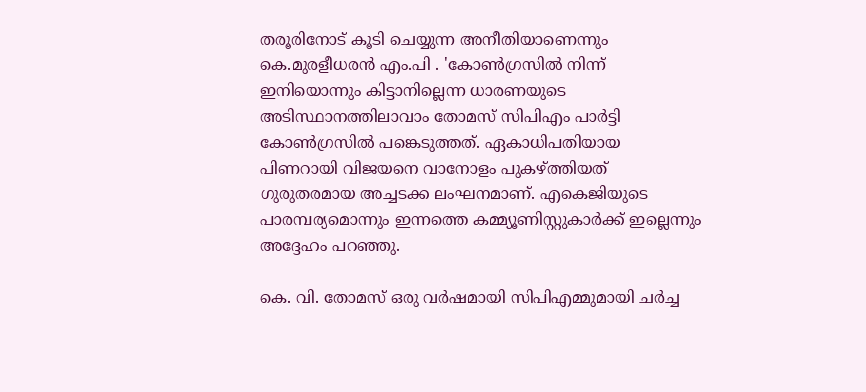തരൂരിനോട് കൂടി ചെയ്യുന്ന അനീതിയാണെന്നും കെ.മുരളീധരൻ എം.പി . 'കോൺഗ്രസിൽ നിന്ന് ഇനിയൊന്നും കിട്ടാനില്ലെന്ന ധാരണയുടെ അടിസ്ഥാനത്തിലാവാം തോമസ് സിപിഎം പാർട്ടി കോൺഗ്രസിൽ പങ്കെടുത്തത്. ഏകാധിപതിയായ പിണറായി വിജയനെ വാനോളം പുകഴ്ത്തിയത് ഗുരുതരമായ അച്ചടക്ക ലംഘനമാണ്. എകെജിയുടെ പാരമ്പര്യമൊന്നും ഇന്നത്തെ കമ്മ്യൂണിസ്റ്റുകാർക്ക് ഇല്ലെന്നും അദ്ദേഹം പറഞ്ഞു.

കെ. വി. തോമസ് ഒരു വർഷമായി സിപിഎമ്മുമായി ചർച്ച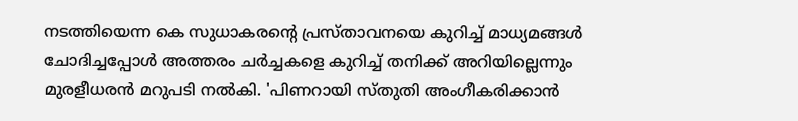നടത്തിയെന്ന കെ സുധാകരന്റെ പ്രസ്താവനയെ കുറിച്ച് മാധ്യമങ്ങൾ ചോദിച്ചപ്പോൾ അത്തരം ചർച്ചകളെ കുറിച്ച് തനിക്ക് അറിയില്ലെന്നും മുരളീധരൻ മറുപടി നൽകി. 'പിണറായി സ്തുതി അംഗീകരിക്കാൻ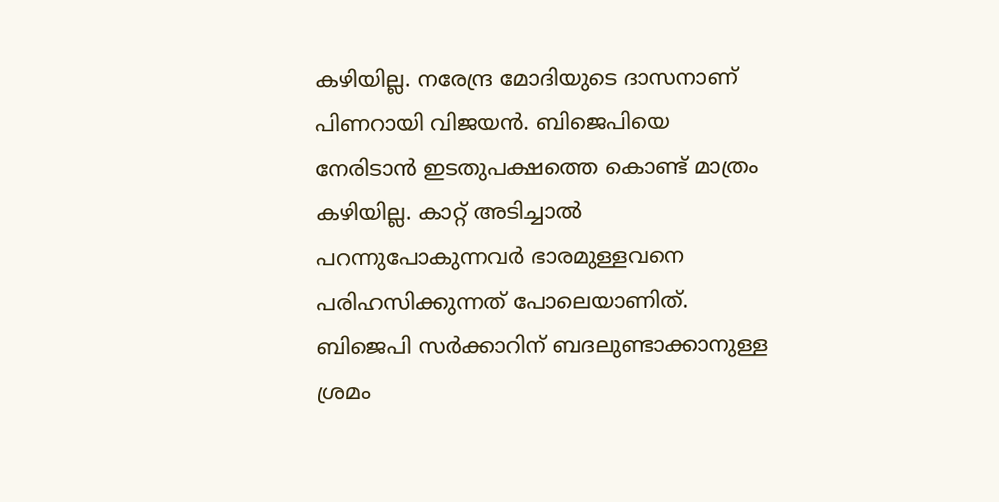കഴിയില്ല. നരേന്ദ്ര മോദിയുടെ ദാസനാണ് പിണറായി വിജയൻ. ബിജെപിയെ നേരിടാൻ ഇടതുപക്ഷത്തെ കൊണ്ട് മാത്രം കഴിയില്ല. കാറ്റ് അടിച്ചാൽ പറന്നുപോകുന്നവർ ഭാരമുള്ളവനെ പരിഹസിക്കുന്നത് പോലെയാണിത്. ബിജെപി സർക്കാറിന് ബദലുണ്ടാക്കാനുള്ള ശ്രമം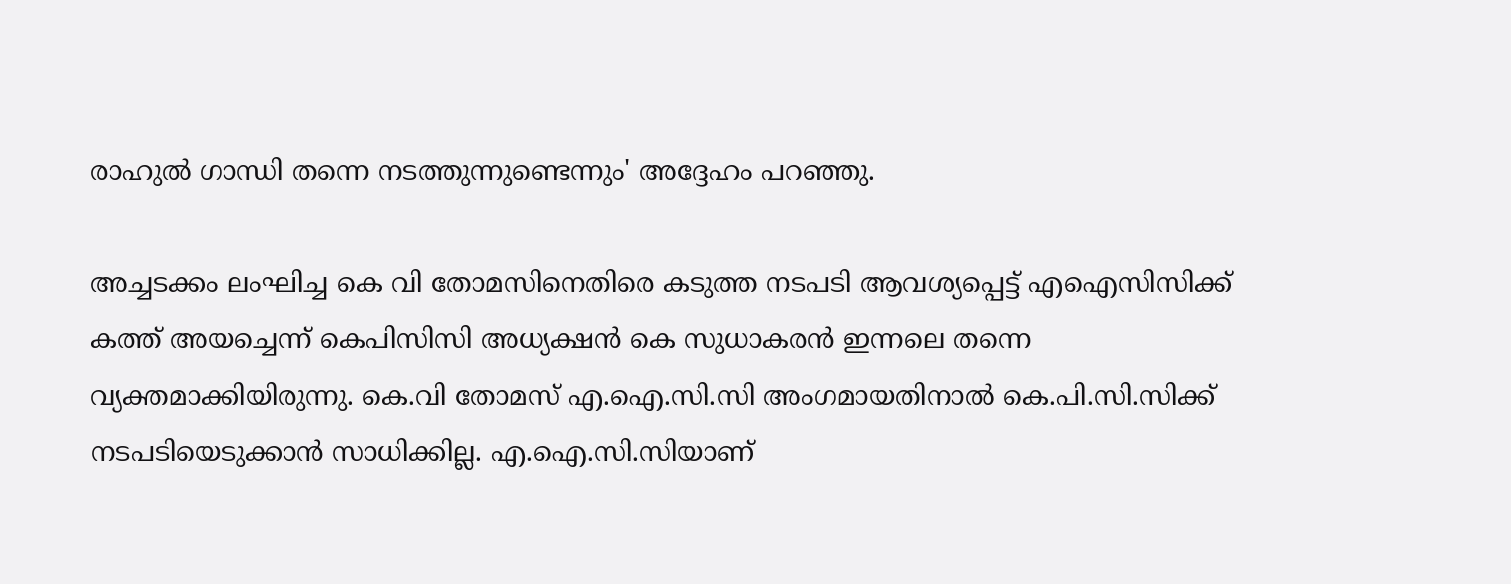രാഹുൽ ഗാന്ധി തന്നെ നടത്തുന്നുണ്ടെന്നും' അദ്ദേഹം പറഞ്ഞു.

അച്ചടക്കം ലംഘിച്ച കെ വി തോമസിനെതിരെ കടുത്ത നടപടി ആവശ്യപ്പെട്ട് എഐസിസിക്ക് കത്ത് അയച്ചെന്ന് കെപിസിസി അധ്യക്ഷന്‍ കെ സുധാകരന്‍ ഇന്നലെ തന്നെ വ്യക്തമാക്കിയിരുന്നു. കെ.വി തോമസ് എ.ഐ.സി.സി അംഗമായതിനാല്‍ കെ.പി.സി.സിക്ക് നടപടിയെടുക്കാന്‍ സാധിക്കില്ല. എ.ഐ.സി.സിയാണ്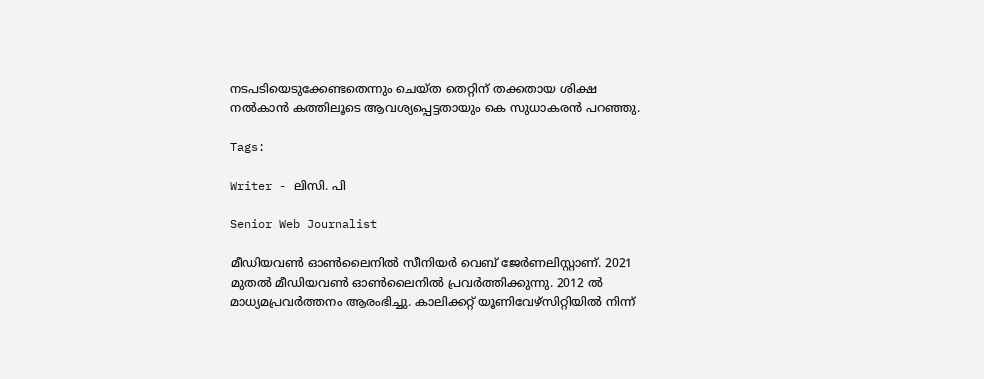നടപടിയെടുക്കേണ്ടതെന്നും ചെയ്ത തെറ്റിന് തക്കതായ ശിക്ഷ നല്‍കാന്‍ കത്തിലൂടെ ആവശ്യപ്പെട്ടതായും കെ സുധാകരന്‍ പറഞ്ഞു.

Tags:

Writer - ലിസി. പി

Senior Web Journalist

മീഡിയവൺ ഓൺലൈനിൽ സീനിയർ വെബ് ജേർണലിസ്റ്റാണ്. 2021 മുതൽ മീഡിയവൺ ഓൺലൈനിൽ പ്രവർത്തിക്കുന്നു. 2012 ല്‍ മാധ്യമപ്രവര്‍ത്തനം ആരംഭിച്ചു. കാലിക്കറ്റ് യൂണിവേഴ്‌സിറ്റിയിൽ നിന്ന്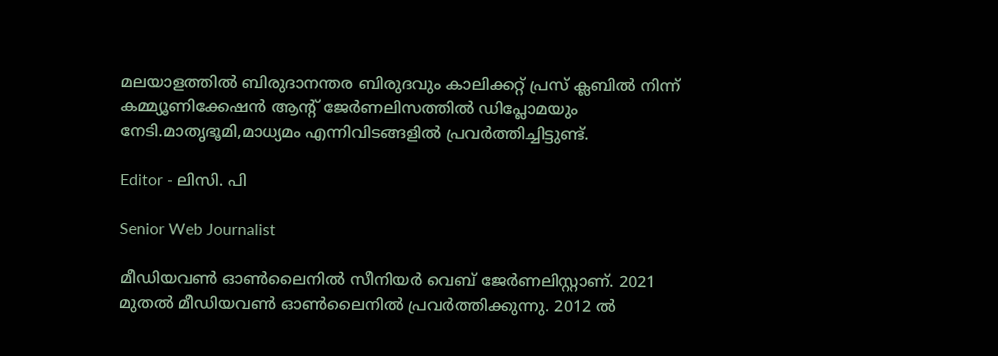മലയാളത്തിൽ ബിരുദാനന്തര ബിരുദവും കാലിക്കറ്റ് പ്രസ് ക്ലബിൽ നിന്ന് കമ്മ്യൂണിക്കേഷൻ ആന്റ് ജേർണലിസത്തിൽ ഡിപ്ലോമയും നേടി.മാതൃഭൂമി,മാധ്യമം എന്നിവിടങ്ങളിൽ പ്രവർത്തിച്ചിട്ടുണ്ട്.

Editor - ലിസി. പി

Senior Web Journalist

മീഡിയവൺ ഓൺലൈനിൽ സീനിയർ വെബ് ജേർണലിസ്റ്റാണ്. 2021 മുതൽ മീഡിയവൺ ഓൺലൈനിൽ പ്രവർത്തിക്കുന്നു. 2012 ല്‍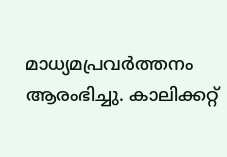മാധ്യമപ്രവര്‍ത്തനം ആരംഭിച്ചു. കാലിക്കറ്റ്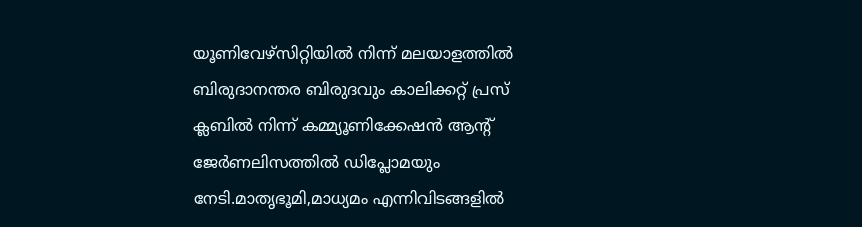യൂണിവേഴ്‌സിറ്റിയിൽ നിന്ന് മലയാളത്തിൽ ബിരുദാനന്തര ബിരുദവും കാലിക്കറ്റ് പ്രസ് ക്ലബിൽ നിന്ന് കമ്മ്യൂണിക്കേഷൻ ആന്റ് ജേർണലിസത്തിൽ ഡിപ്ലോമയും നേടി.മാതൃഭൂമി,മാധ്യമം എന്നിവിടങ്ങളിൽ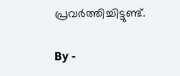പ്രവർത്തിച്ചിട്ടുണ്ട്.

By -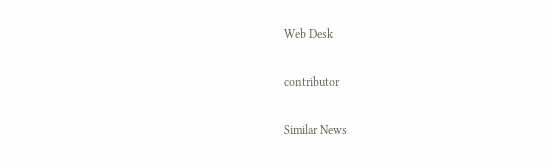Web Desk

contributor

Similar News